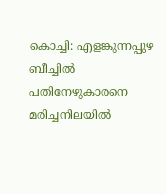കൊച്ചി: എളങ്കുന്നപ്പുഴ ബീച്ചിൽ പതിനേഴുകാരനെ മരിച്ചനിലയിൽ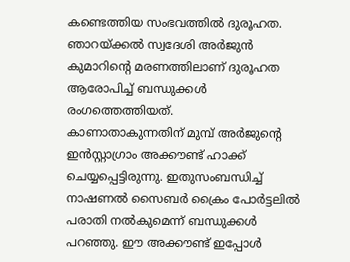കണ്ടെത്തിയ സംഭവത്തിൽ ദുരൂഹത. ഞാറയ്ക്കൽ സ്വദേശി അർജുൻ കുമാറിന്റെ മരണത്തിലാണ് ദുരൂഹത ആരോപിച്ച് ബന്ധുക്കൾ രംഗത്തെത്തിയത്.
കാണാതാകുന്നതിന് മുമ്പ് അർജുന്റെ ഇൻസ്റ്റാഗ്രാം അക്കൗണ്ട് ഹാക്ക് ചെയ്യപ്പെട്ടിരുന്നു. ഇതുസംബന്ധിച്ച് നാഷണൽ സൈബർ ക്രൈം പോർട്ടലിൽ പരാതി നൽകുമെന്ന് ബന്ധുക്കൾ പറഞ്ഞു. ഈ അക്കൗണ്ട് ഇപ്പോൾ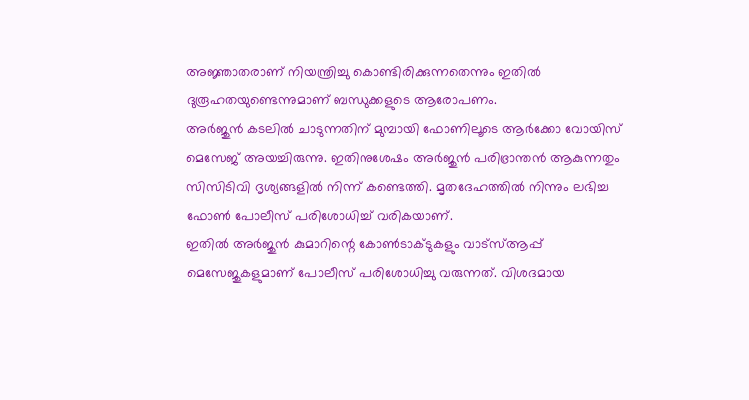അജ്ഞാതരാണ് നിയന്ത്രിച്ചു കൊണ്ടിരിക്കുന്നതെന്നും ഇതിൽ ദുരൂഹതയുണ്ടെന്നുമാണ് ബന്ധുക്കളുടെ ആരോപണം.
അർജുൻ കടലിൽ ചാടുന്നതിന് മുമ്പായി ഫോണിലൂടെ ആർക്കോ വോയിസ് മെസേജ് അയച്ചിരുന്നു. ഇതിനുശേഷം അർജുൻ പരിഭ്രാന്തൻ ആകുന്നതും സിസിടിവി ദൃശ്യങ്ങളിൽ നിന്ന് കണ്ടെത്തി. മൃതദേഹത്തിൽ നിന്നും ലഭിച്ച ഫോൺ പോലീസ് പരിശോധിച്ച് വരികയാണ്.
ഇതിൽ അർജുൻ കുമാറിന്റെ കോൺടാക്ടുകളും വാട്സ്ആപ്പ് മെസേജുകളുമാണ് പോലീസ് പരിശോധിച്ചു വരുന്നത്. വിശദമായ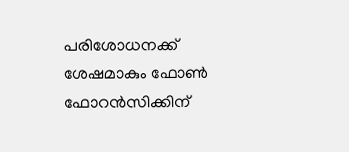പരിശോധനക്ക് ശേഷമാകും ഫോൺ ഫോറൻസിക്കിന്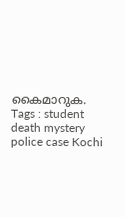കൈമാറുക.
Tags : student death mystery police case Kochi